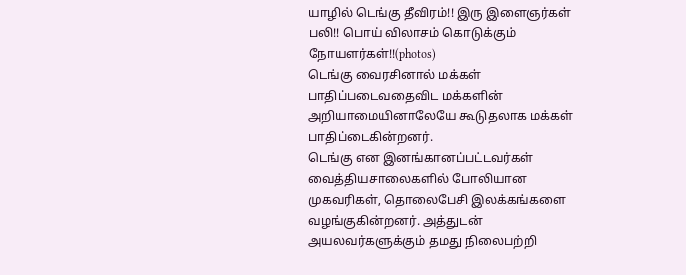யாழில் டெங்கு தீவிரம்!! இரு இளைஞர்கள் பலி!! பொய் விலாசம் கொடுக்கும் நோயளர்கள்!!(photos)
டெங்கு வைரசினால் மக்கள் பாதிப்படைவதைவிட மக்களின் அறியாமையினாலேயே கூடுதலாக மக்கள் பாதிப்டைகின்றனர்.
டெங்கு என இனங்கானப்பட்டவர்கள் வைத்தியசாலைகளில் போலியான முகவரிகள், தொலைபேசி இலக்கங்களை வழங்குகின்றனர். அத்துடன் அயலவர்களுக்கும் தமது நிலைபற்றி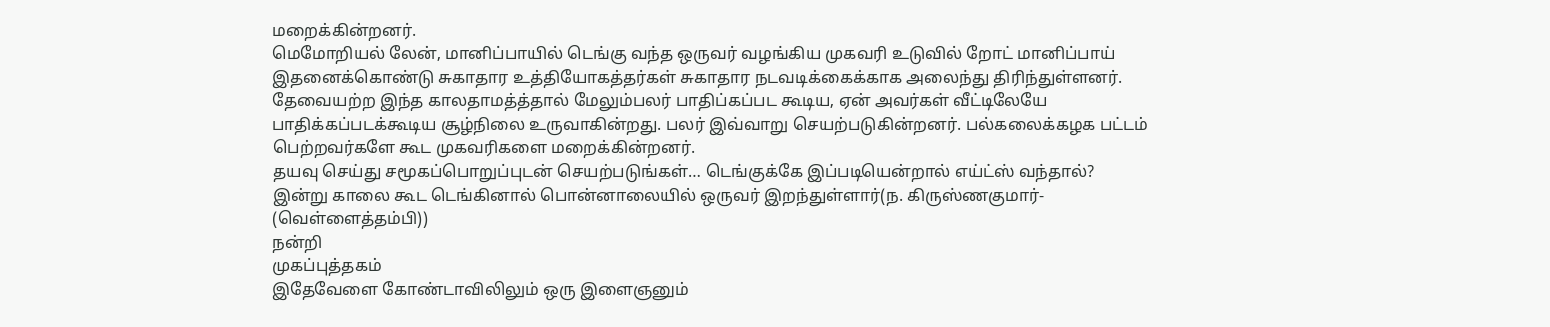மறைக்கின்றனர்.
மெமோறியல் லேன், மானிப்பாயில் டெங்கு வந்த ஒருவர் வழங்கிய முகவரி உடுவில் றோட் மானிப்பாய் இதனைக்கொண்டு சுகாதார உத்தியோகத்தர்கள் சுகாதார நடவடிக்கைக்காக அலைந்து திரிந்துள்ளனர். தேவையற்ற இந்த காலதாமத்த்தால் மேலும்பலர் பாதிப்கப்பட கூடிய, ஏன் அவர்கள் வீட்டிலேயே பாதிக்கப்படக்கூடிய சூழ்நிலை உருவாகின்றது. பலர் இவ்வாறு செயற்படுகின்றனர். பல்கலைக்கழக பட்டம் பெற்றவர்களே கூட முகவரிகளை மறைக்கின்றனர்.
தயவு செய்து சமூகப்பொறுப்புடன் செயற்படுங்கள்… டெங்குக்கே இப்படியென்றால் எய்ட்ஸ் வந்தால்?
இன்று காலை கூட டெங்கினால் பொன்னாலையில் ஒருவர் இறந்துள்ளார்(ந. கிருஸ்ணகுமார்- (வெள்ளைத்தம்பி))
நன்றி
முகப்புத்தகம்
இதேவேளை கோண்டாவிலிலும் ஒரு இளைஞனும்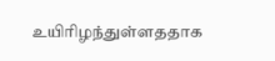உயிரிழந்துள்ளததாக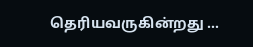தெரியவருகின்றது …